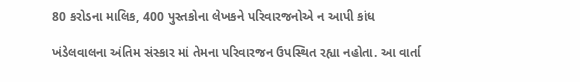80 કરોડના માલિક, 400 પુસ્તકોના લેખકને પરિવારજનોએ ન આપી કાંધ

ખંડેલવાલના અંતિમ સંસ્કાર માં તેમના પરિવારજન ઉપસ્થિત રહ્યા નહોતા. આ વાર્તા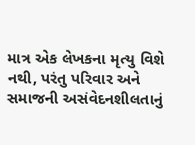માત્ર એક લેખકના મૃત્યુ વિશે નથી, પરંતુ પરિવાર અને સમાજની અસંવેદનશીલતાનું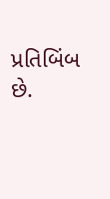પ્રતિબિંબ છે.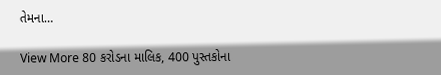તેમના…

View More 80 કરોડના માલિક, 400 પુસ્તકોના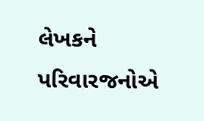લેખકને પરિવારજનોએ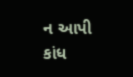ન આપી કાંધ